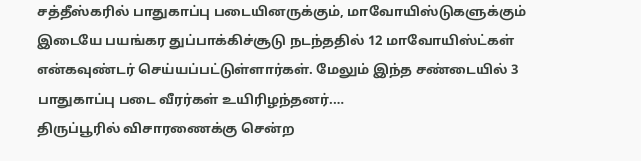சத்தீஸ்கரில் பாதுகாப்பு படையினருக்கும், மாவோயிஸ்டுகளுக்கும் இடையே பயங்கர துப்பாக்கிச்சூடு நடந்ததில் 12 மாவோயிஸ்ட்கள் என்கவுண்டர் செய்யப்பட்டுள்ளார்கள். மேலும் இந்த சண்டையில் 3 பாதுகாப்பு படை வீரர்கள் உயிரிழந்தனர்.…
திருப்பூரில் விசாரணைக்கு சென்ற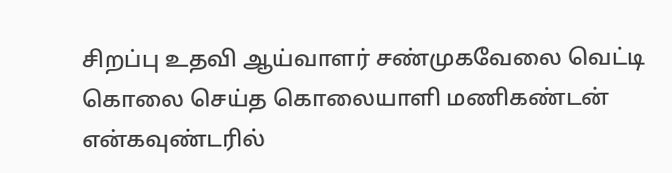சிறப்பு உதவி ஆய்வாளர் சண்முகவேலை வெட்டி கொலை செய்த கொலையாளி மணிகண்டன் என்கவுண்டரில்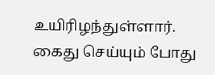உயிரிழந்துள்ளார். கைது செய்யும் போது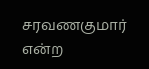சரவணகுமார் என்ற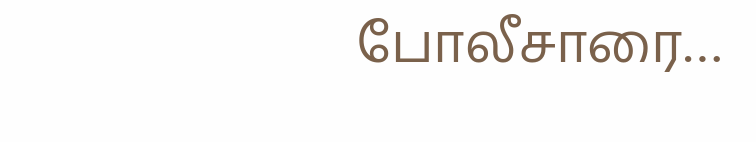போலீசாரை…